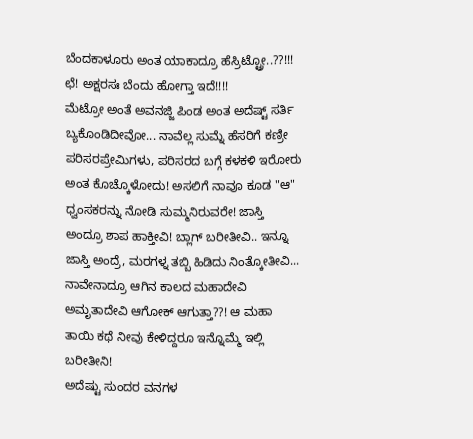ಬೆಂದಕಾಳೂರು ಅಂತ ಯಾಕಾದ್ರೂ ಹೆಸ್ರಿಟ್ಟ್ರೋ..??!!! ಛೆ! ಅಕ್ಷರಸಃ ಬೆಂದು ಹೋಗ್ತಾ ಇದೆ!!!!
ಮೆಟ್ರೋ ಅಂತೆ ಅವನಜ್ಜಿ ಪಿಂಡ ಅಂತ ಅದೆಷ್ಟ್ ಸರ್ತಿ ಬ್ಯಕೊಂಡಿದೀವೋ... ನಾವೆಲ್ಲ ಸುಮ್ನೆ ಹೆಸರಿಗೆ ಕಣ್ರೀ ಪರಿಸರಪ್ರೇಮಿಗಳು, ಪರಿಸರದ ಬಗ್ಗೆ ಕಳಕಳಿ ಇರೋರು ಅಂತ ಕೊಚ್ಕೊಳೋದು! ಅಸಲಿಗೆ ನಾವೂ ಕೂಡ "ಆ" ಧ್ವಂಸಕರನ್ನು ನೋಡಿ ಸುಮ್ಮನಿರುವರೇ! ಜಾಸ್ತಿ ಅಂದ್ರೂ ಶಾಪ ಹಾಕ್ತೀವಿ! ಬ್ಲಾಗ್ ಬರೀತೀವಿ.. ಇನ್ನೂ ಜಾಸ್ತಿ ಅಂದ್ರೆ, ಮರಗಳ್ನ ತಬ್ಬಿ ಹಿಡಿದು ನಿಂತ್ಕೋತೀವಿ...
ನಾವೇನಾದ್ರೂ ಆಗಿನ ಕಾಲದ ಮಹಾದೇವಿ ಅಮೃತಾದೇವಿ ಆಗೋಕ್ ಆಗುತ್ತಾ??! ಆ ಮಹಾ ತಾಯಿ ಕಥೆ ನೀವು ಕೇಳಿದ್ದರೂ ಇನ್ನೊಮ್ಮೆ ಇಲ್ಲಿ ಬರೀತೀನಿ!
ಅದೆಷ್ಟು ಸುಂದರ ವನಗಳ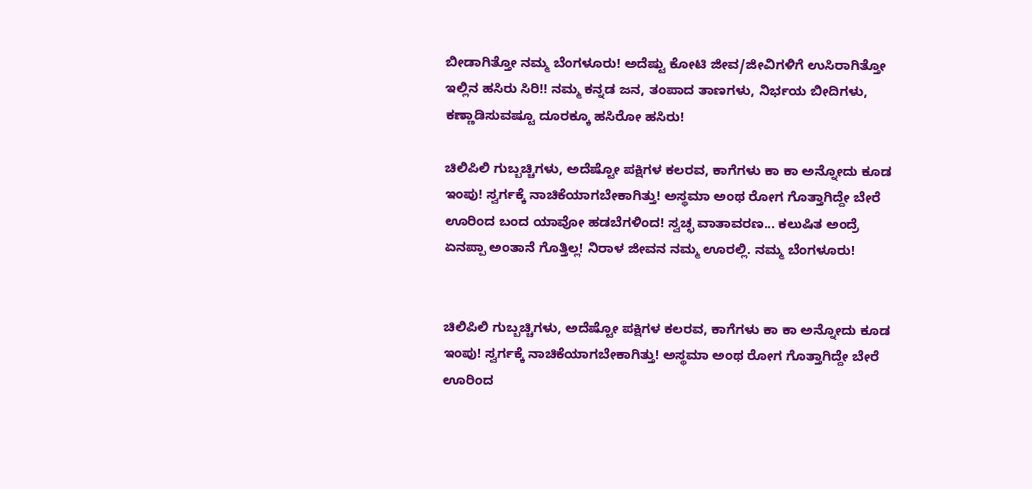ಬೀಡಾಗಿತ್ತೋ ನಮ್ಮ ಬೆಂಗಳೂರು! ಅದೆಷ್ಟು ಕೋಟಿ ಜೀವ/ಜೀವಿಗಳಿಗೆ ಉಸಿರಾಗಿತ್ತೋ ಇಲ್ಲಿನ ಹಸಿರು ಸಿರಿ!! ನಮ್ಮ ಕನ್ನಡ ಜನ, ತಂಪಾದ ತಾಣಗಳು, ನಿರ್ಭಯ ಬೀದಿಗಳು, ಕಣ್ಣಾಡಿಸುವಷ್ಟೂ ದೂರಕ್ಕೂ ಹಸಿರೋ ಹಸಿರು!

ಚಿಲಿಪಿಲಿ ಗುಬ್ಬಚ್ಚಿಗಳು, ಅದೆಷ್ಟೋ ಪಕ್ಷಿಗಳ ಕಲರವ, ಕಾಗೆಗಳು ಕಾ ಕಾ ಅನ್ನೋದು ಕೂಡ ಇಂಪು! ಸ್ವರ್ಗಕ್ಕೆ ನಾಚಿಕೆಯಾಗಬೇಕಾಗಿತ್ತು! ಅಸ್ಥಮಾ ಅಂಥ ರೋಗ ಗೊತ್ತಾಗಿದ್ದೇ ಬೇರೆ ಊರಿಂದ ಬಂದ ಯಾವೋ ಹಡಬೆಗಳಿಂದ! ಸ್ವಚ್ಛ ವಾತಾವರಣ... ಕಲುಷಿತ ಅಂದ್ರೆ ಏನಪ್ಪಾ ಅಂತಾನೆ ಗೊತ್ತಿಲ್ಲ! ನಿರಾಳ ಜೀವನ ನಮ್ಮ ಊರಲ್ಲಿ. ನಮ್ಮ ಬೆಂಗಳೂರು!


ಚಿಲಿಪಿಲಿ ಗುಬ್ಬಚ್ಚಿಗಳು, ಅದೆಷ್ಟೋ ಪಕ್ಷಿಗಳ ಕಲರವ, ಕಾಗೆಗಳು ಕಾ ಕಾ ಅನ್ನೋದು ಕೂಡ ಇಂಪು! ಸ್ವರ್ಗಕ್ಕೆ ನಾಚಿಕೆಯಾಗಬೇಕಾಗಿತ್ತು! ಅಸ್ಥಮಾ ಅಂಥ ರೋಗ ಗೊತ್ತಾಗಿದ್ದೇ ಬೇರೆ ಊರಿಂದ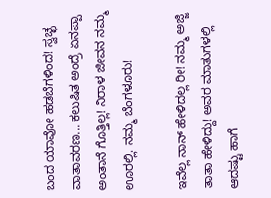ಬಂದ ಯಾವೋ ಹಡಬೆಗಳಿಂದ! ಸ್ವಚ್ಛ ವಾತಾವರಣ... ಕಲುಷಿತ ಅಂದ್ರೆ ಏನಪ್ಪಾ ಅಂತಾನೆ ಗೊತ್ತಿಲ್ಲ! ನಿರಾಳ ಜೀವನ ನಮ್ಮ ಊರಲ್ಲಿ. ನಮ್ಮ ಬೆಂಗಳೂರು!

ಇವೆಲ್ಲ ನಾನ್ ಹೇಳಿದಲ್ಲ ರೀ! ನಮ್ಮ ಅಜ್ಜಿ ತಾತಾ ಹೇಳಿದ್ದು! ಅವರ ಮಾತುಗಳಲ್ಲಿ ಆದಷ್ಟು ಹಾಗೆ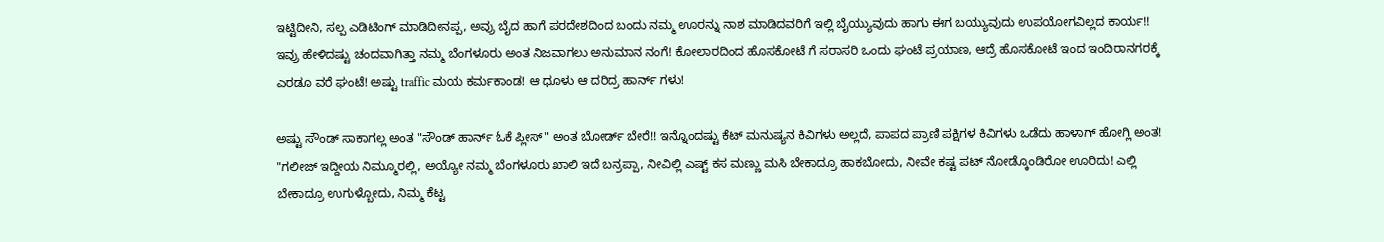ಇಟ್ಟಿದೀನಿ, ಸಲ್ಪ ಎಡಿಟಿಂಗ್ ಮಾಡಿದೀನಪ್ಪ, ಅವ್ರು ಬೈದ ಹಾಗೆ ಪರದೇಶದಿಂದ ಬಂದು ನಮ್ಮ ಊರನ್ನು ನಾಶ ಮಾಡಿದವರಿಗೆ ಇಲ್ಲಿ ಬೈಯ್ಯುವುದು ಹಾಗು ಈಗ ಬಯ್ಯುವುದು ಉಪಯೋಗವಿಲ್ಲದ ಕಾರ್ಯ!!
ಇವ್ರು ಹೇಳಿದಷ್ಟು ಚಂದವಾಗಿತ್ತಾ ನಮ್ಮ ಬೆಂಗಳೂರು ಅಂತ ನಿಜವಾಗಲು ಅನುಮಾನ ನಂಗೆ! ಕೋಲಾರದಿಂದ ಹೊಸಕೋಟೆ ಗೆ ಸರಾಸರಿ ಒಂದು ಘಂಟೆ ಪ್ರಯಾಣ, ಆದ್ರೆ ಹೊಸಕೋಟೆ ಇಂದ ಇಂದಿರಾನಗರಕ್ಕೆ ಎರಡೂ ವರೆ ಘಂಟೆ! ಅಷ್ಟು traffic ಮಯ ಕರ್ಮಕಾಂಡ! ಆ ಧೂಳು ಆ ದರಿದ್ರ ಹಾರ್ನ್ ಗಳು!

ಅಷ್ಟು ಸೌಂಡ್ ಸಾಕಾಗಲ್ಲ ಅಂತ "ಸೌಂಡ್ ಹಾರ್ನ್ ಓಕೆ ಪ್ಲೀಸ್" ಅಂತ ಬೋರ್ಡ್ ಬೇರೆ!! ಇನ್ನೊಂದಷ್ಟು ಕೆಟ್ ಮನುಷ್ಯನ ಕಿವಿಗಳು ಅಲ್ಲದೆ, ಪಾಪದ ಪ್ರಾಣಿ ಪಕ್ಷಿಗಳ ಕಿವಿಗಳು ಒಡೆದು ಹಾಳಾಗ್ ಹೋಗ್ಲಿ ಅಂತ!
"ಗಲೀಜ್ ಇದ್ದೀಯ ನಿಮ್ಮೂರಲ್ಲಿ, ಅಯ್ಯೋ ನಮ್ಮ ಬೆಂಗಳೂರು ಖಾಲಿ ಇದೆ ಬನ್ರಪ್ಪಾ, ನೀವಿಲ್ಲಿ ಎಷ್ಟ್ ಕಸ ಮಣ್ಣು ಮಸಿ ಬೇಕಾದ್ರೂ ಹಾಕಬೋದು, ನೀವೇ ಕಷ್ಟ ಪಟ್ ನೋಡ್ಕೊಂಡಿರೋ ಊರಿದು! ಎಲ್ಲಿ ಬೇಕಾದ್ರೂ ಉಗುಳ್ಬೋದು, ನಿಮ್ಮ ಕೆಟ್ಟ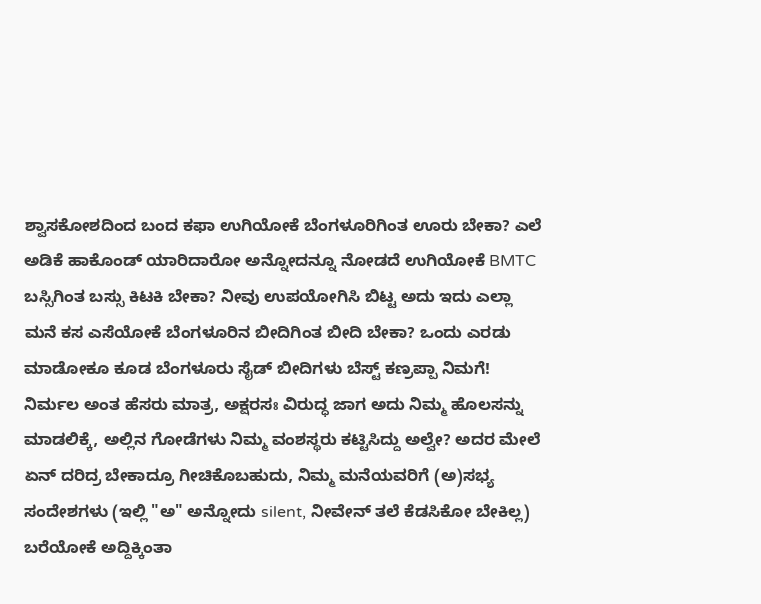ಶ್ವಾಸಕೋಶದಿಂದ ಬಂದ ಕಫಾ ಉಗಿಯೋಕೆ ಬೆಂಗಳೂರಿಗಿಂತ ಊರು ಬೇಕಾ? ಎಲೆ ಅಡಿಕೆ ಹಾಕೊಂಡ್ ಯಾರಿದಾರೋ ಅನ್ನೋದನ್ನೂ ನೋಡದೆ ಉಗಿಯೋಕೆ BMTC ಬಸ್ಸಿಗಿಂತ ಬಸ್ಸು ಕಿಟಕಿ ಬೇಕಾ? ನೀವು ಉಪಯೋಗಿಸಿ ಬಿಟ್ಟ ಅದು ಇದು ಎಲ್ಲಾ ಮನೆ ಕಸ ಎಸೆಯೋಕೆ ಬೆಂಗಳೂರಿನ ಬೀದಿಗಿಂತ ಬೀದಿ ಬೇಕಾ? ಒಂದು ಎರಡು ಮಾಡೋಕೂ ಕೂಡ ಬೆಂಗಳೂರು ಸೈಡ್ ಬೀದಿಗಳು ಬೆಸ್ಟ್ ಕಣ್ರಪ್ಪಾ ನಿಮಗೆ! ನಿರ್ಮಲ ಅಂತ ಹೆಸರು ಮಾತ್ರ, ಅಕ್ಷರಸಃ ವಿರುದ್ಧ ಜಾಗ ಅದು ನಿಮ್ಮ ಹೊಲಸನ್ನು ಮಾಡಲಿಕ್ಕೆ, ಅಲ್ಲಿನ ಗೋಡೆಗಳು ನಿಮ್ಮ ವಂಶಸ್ಥರು ಕಟ್ಟಿಸಿದ್ದು ಅಲ್ವೇ? ಅದರ ಮೇಲೆ ಏನ್ ದರಿದ್ರ ಬೇಕಾದ್ರೂ ಗೀಚಿಕೊಬಹುದು, ನಿಮ್ಮ ಮನೆಯವರಿಗೆ (ಅ)ಸಭ್ಯ ಸಂದೇಶಗಳು (ಇಲ್ಲಿ "ಅ" ಅನ್ನೋದು silent, ನೀವೇನ್ ತಲೆ ಕೆಡಸಿಕೋ ಬೇಕಿಲ್ಲ) ಬರೆಯೋಕೆ ಅದ್ದಿಕ್ಕಿಂತಾ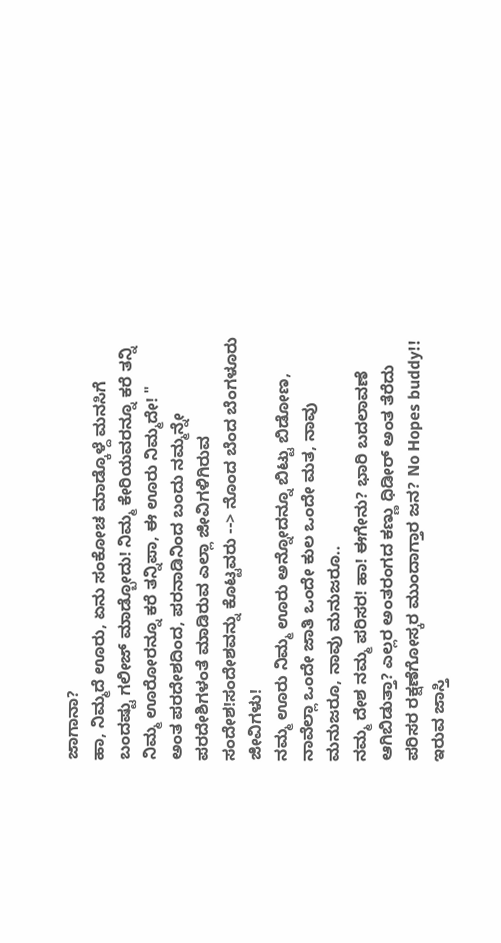ಜಾಗಾನಾ?
ಹಾ, ನಿಮ್ಮದೆ ಊರು, ಏನು ಸಂಕೋಚ ಮಾಡ್ಕೊಳ್ದೆ ಮನಸಿಗೆ ಬಂದಷ್ಟು ಗಲೀಜ್ ಮಾಡ್ಬೋದು! ನಿಮ್ಮ ಕೇರಿಯವರನ್ನೂ ಕರೆ ತನ್ನಿ ನಿಮ್ಮ ಊರೋರನ್ನೂ ಕರೆ ತನ್ನಿಪಾ, ಈ ಊರು ನಿಮ್ಮದೇ! "
ಅಂತ ಪರದೇಶದಿಂದ, ಪರನಾಡಿನಿಂದ ಬಂದು ನಮ್ಮನ್ನೇ ಪರದೇಶಿಗಳಂತೆ ಮಾಡಿರುವ ಎಲ್ಲಾ ಜೀವಿಗಳಿಗಿರುವ ಸಂದೇಶ!ಸಂದೇಶವನ್ನು ಕೊಟ್ಟವರು --> ನೊಂದ ಬೆಂದ ಬೆಂಗಳೂರು ಜೀವಿಗಳು!
ನಮ್ಮ ಊರು ನಿಮ್ಮ ಊರು ಅನ್ನೋದನ್ನೂ ಬಿಟ್ಟು ಬಿಡೋಣ, ನಾವೆಲ್ಲಾ ಒಂದೇ ಜಾತಿ ಒಂದೇ ಕುಲ ಒಂದೇ ಮತ, ನಾವು ಮನುಜರೂ, ನಾವು ಮನುಜರೂ..
ನಮ್ಮ ದೇಶ ನಮ್ಮ ಪರಿಸರ! ಹಾ! ಈಗೇನು? ಭಾರಿ ಬದಲಾವಣೆ ಆಗಿಬಿಡುತ್ತಾ? ಎಲ್ಲರ ಅಂತರಂಗದ ಕಣ್ಣು ಧಿಡೀರ್ ಅಂತ ತೆರೆದು ಪರಿಸರ ರಕ್ಷಣೆಗೋಸ್ಕರ ಮುಂದಾಗ್ತಾರ ಜನ? No Hopes buddy!!
ಇರುವ ಜಾಸ್ತಿ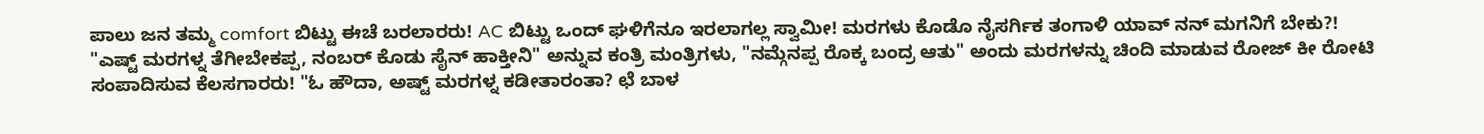ಪಾಲು ಜನ ತಮ್ಮ comfort ಬಿಟ್ಟು ಈಚೆ ಬರಲಾರರು! AC ಬಿಟ್ಟು ಒಂದ್ ಘಳಿಗೆನೂ ಇರಲಾಗಲ್ಲ ಸ್ವಾಮೀ! ಮರಗಳು ಕೊಡೊ ನೈಸರ್ಗಿಕ ತಂಗಾಳಿ ಯಾವ್ ನನ್ ಮಗನಿಗೆ ಬೇಕು?!
"ಎಷ್ಟ್ ಮರಗಳ್ನ ತೆಗೀಬೇಕಪ್ಪ, ನಂಬರ್ ಕೊಡು ಸೈನ್ ಹಾಕ್ತೀನಿ" ಅನ್ನುವ ಕಂತ್ರಿ ಮಂತ್ರಿಗಳು, "ನಮ್ಗೆನಪ್ಪ ರೊಕ್ಕ ಬಂದ್ರ ಆತು" ಅಂದು ಮರಗಳನ್ನು ಚಿಂದಿ ಮಾಡುವ ರೋಜ್ ಕೀ ರೋಟಿ ಸಂಪಾದಿಸುವ ಕೆಲಸಗಾರರು! "ಓ ಹೌದಾ, ಅಷ್ಟ್ ಮರಗಳ್ನ ಕಡೀತಾರಂತಾ? ಛೆ ಬಾಳ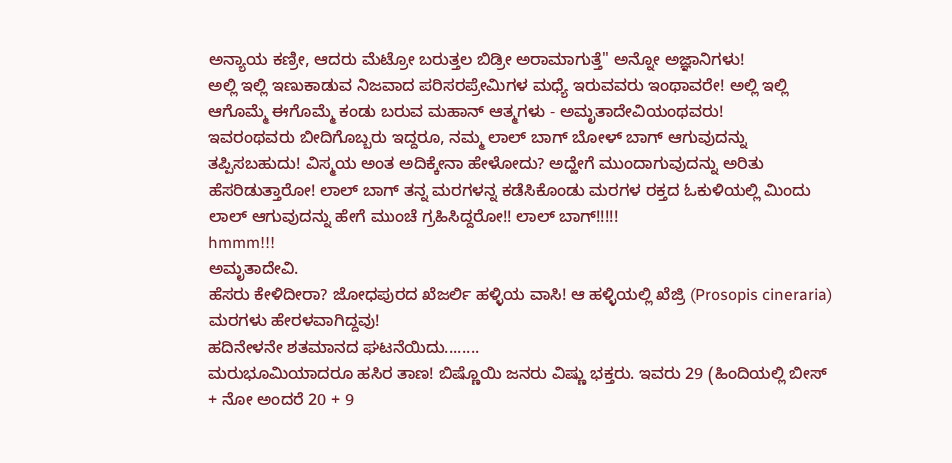ಅನ್ಯಾಯ ಕಣ್ರೀ, ಆದರು ಮೆಟ್ರೋ ಬರುತ್ತಲ ಬಿಡ್ರೀ ಅರಾಮಾಗುತ್ತೆ" ಅನ್ನೋ ಅಜ್ಞಾನಿಗಳು!
ಅಲ್ಲಿ ಇಲ್ಲಿ ಇಣುಕಾಡುವ ನಿಜವಾದ ಪರಿಸರಪ್ರೇಮಿಗಳ ಮಧ್ಯೆ ಇರುವವರು ಇಂಥಾವರೇ! ಅಲ್ಲಿ ಇಲ್ಲಿ ಆಗೊಮ್ಮೆ ಈಗೊಮ್ಮೆ ಕಂಡು ಬರುವ ಮಹಾನ್ ಆತ್ಮಗಳು - ಅಮೃತಾದೇವಿಯಂಥವರು!
ಇವರಂಥವರು ಬೀದಿಗೊಬ್ಬರು ಇದ್ದರೂ, ನಮ್ಮ ಲಾಲ್ ಬಾಗ್ ಬೋಳ್ ಬಾಗ್ ಆಗುವುದನ್ನು ತಪ್ಪಿಸಬಹುದು! ವಿಸ್ಮಯ ಅಂತ ಅದಿಕ್ಕೇನಾ ಹೇಳೋದು? ಅದ್ಹೇಗೆ ಮುಂದಾಗುವುದನ್ನು ಅರಿತು ಹೆಸರಿಡುತ್ತಾರೋ! ಲಾಲ್ ಬಾಗ್ ತನ್ನ ಮರಗಳನ್ನ ಕಡೆಸಿಕೊಂಡು ಮರಗಳ ರಕ್ತದ ಓಕುಳಿಯಲ್ಲಿ ಮಿಂದು ಲಾಲ್ ಆಗುವುದನ್ನು ಹೇಗೆ ಮುಂಚೆ ಗ್ರಹಿಸಿದ್ದರೋ!! ಲಾಲ್ ಬಾಗ್!!!!!
hmmm!!!
ಅಮೃತಾದೇವಿ.
ಹೆಸರು ಕೇಳಿದೀರಾ? ಜೋಧಪುರದ ಖೆಜರ್ಲಿ ಹಳ್ಳಿಯ ವಾಸಿ! ಆ ಹಳ್ಳಿಯಲ್ಲಿ ಖೆಜ್ರಿ (Prosopis cineraria) ಮರಗಳು ಹೇರಳವಾಗಿದ್ದವು!
ಹದಿನೇಳನೇ ಶತಮಾನದ ಘಟನೆಯಿದು........
ಮರುಭೂಮಿಯಾದರೂ ಹಸಿರ ತಾಣ! ಬಿಷ್ಣೊಯಿ ಜನರು ವಿಷ್ಣು ಭಕ್ತರು. ಇವರು 29 (ಹಿಂದಿಯಲ್ಲಿ ಬೀಸ್ + ನೋ ಅಂದರೆ 20 + 9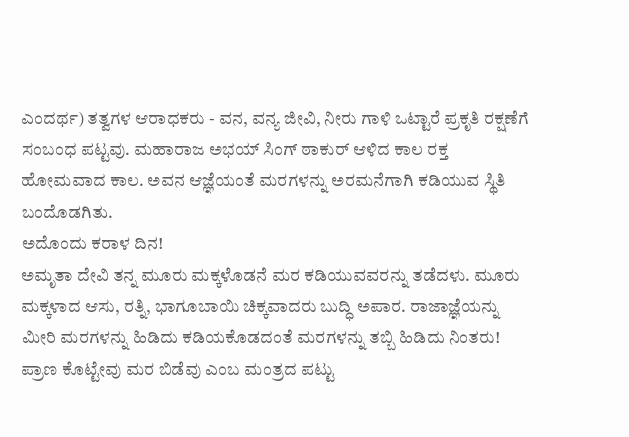ಎಂದರ್ಥ) ತತ್ವಗಳ ಆರಾಧಕರು - ವನ, ವನ್ಯ ಜೀವಿ, ನೀರು ಗಾಳಿ ಒಟ್ಟಾರೆ ಪ್ರಕೃತಿ ರಕ್ಷಣೆಗೆ ಸಂಬಂಧ ಪಟ್ಟವು. ಮಹಾರಾಜ ಅಭಯ್ ಸಿಂಗ್ ಠಾಕುರ್ ಆಳಿದ ಕಾಲ ರಕ್ತ ಹೋಮವಾದ ಕಾಲ. ಅವನ ಆಜ್ಞೆಯಂತೆ ಮರಗಳನ್ನು ಅರಮನೆಗಾಗಿ ಕಡಿಯುವ ಸ್ಥಿತಿ ಬಂದೊಡಗಿತು.
ಅದೊಂದು ಕರಾಳ ದಿನ!
ಅಮೃತಾ ದೇವಿ ತನ್ನ ಮೂರು ಮಕ್ಕಳೊಡನೆ ಮರ ಕಡಿಯುವವರನ್ನು ತಡೆದಳು. ಮೂರು ಮಕ್ಕಳಾದ ಆಸು, ರತ್ನಿ, ಭಾಗೂಬಾಯಿ ಚಿಕ್ಕವಾದರು ಬುದ್ಧಿ ಅಪಾರ. ರಾಜಾಜ್ಞೆಯನ್ನು ಮೀರಿ ಮರಗಳನ್ನು ಹಿಡಿದು ಕಡಿಯಕೊಡದಂತೆ ಮರಗಳನ್ನು ತಬ್ಬಿ ಹಿಡಿದು ನಿಂತರು! ಪ್ರಾಣ ಕೊಟ್ಟೇವು ಮರ ಬಿಡೆವು ಎಂಬ ಮಂತ್ರದ ಪಟ್ಟು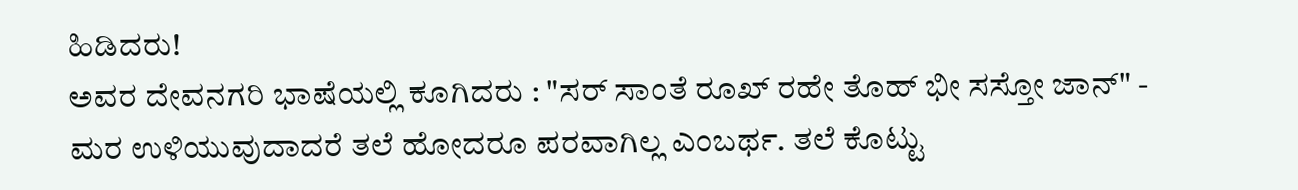ಹಿಡಿದರು!
ಅವರ ದೇವನಗರಿ ಭಾಷೆಯಲ್ಲಿ ಕೂಗಿದರು : "ಸರ್ ಸಾಂತೆ ರೂಖ್ ರಹೇ ತೊಹ್ ಭೀ ಸಸ್ತೋ ಜಾನ್" - ಮರ ಉಳಿಯುವುದಾದರೆ ತಲೆ ಹೋದರೂ ಪರವಾಗಿಲ್ಲ ಎಂಬರ್ಥ. ತಲೆ ಕೊಟ್ಟು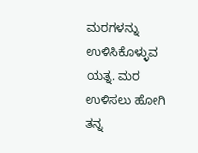ಮರಗಳನ್ನು ಉಳಿಸಿಕೊಳ್ಳುವ ಯತ್ನ. ಮರ ಉಳಿಸಲು ಹೋಗಿ ತನ್ನ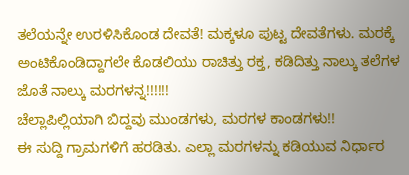ತಲೆಯನ್ನೇ ಉರಳಿಸಿಕೊಂಡ ದೇವತೆ! ಮಕ್ಕಳೂ ಪುಟ್ಟ ದೇವತೆಗಳು. ಮರಕ್ಕೆ ಅಂಟಿಕೊಂಡಿದ್ದಾಗಲೇ ಕೊಡಲಿಯು ರಾಚಿತ್ತು ರಕ್ತ, ಕಡಿದಿತ್ತು ನಾಲ್ಕು ತಲೆಗಳ ಜೊತೆ ನಾಲ್ಕು ಮರಗಳನ್ನ!!!!!!
ಚೆಲ್ಲಾಪಿಲ್ಲಿಯಾಗಿ ಬಿದ್ದವು ಮುಂಡಗಳು, ಮರಗಳ ಕಾಂಡಗಳು!!
ಈ ಸುದ್ದಿ ಗ್ರಾಮಗಳಿಗೆ ಹರಡಿತು. ಎಲ್ಲಾ ಮರಗಳನ್ನು ಕಡಿಯುವ ನಿರ್ಧಾರ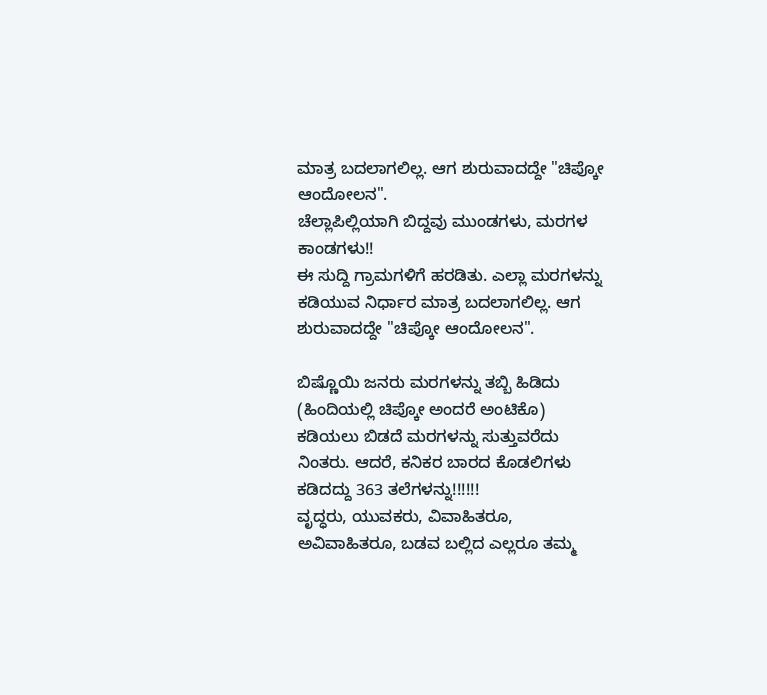ಮಾತ್ರ ಬದಲಾಗಲಿಲ್ಲ. ಆಗ ಶುರುವಾದದ್ದೇ "ಚಿಪ್ಕೋ ಆಂದೋಲನ".
ಚೆಲ್ಲಾಪಿಲ್ಲಿಯಾಗಿ ಬಿದ್ದವು ಮುಂಡಗಳು, ಮರಗಳ ಕಾಂಡಗಳು!!
ಈ ಸುದ್ದಿ ಗ್ರಾಮಗಳಿಗೆ ಹರಡಿತು. ಎಲ್ಲಾ ಮರಗಳನ್ನು ಕಡಿಯುವ ನಿರ್ಧಾರ ಮಾತ್ರ ಬದಲಾಗಲಿಲ್ಲ. ಆಗ ಶುರುವಾದದ್ದೇ "ಚಿಪ್ಕೋ ಆಂದೋಲನ".

ಬಿಷ್ಣೊಯಿ ಜನರು ಮರಗಳನ್ನು ತಬ್ಬಿ ಹಿಡಿದು (ಹಿಂದಿಯಲ್ಲಿ ಚಿಪ್ಕೋ ಅಂದರೆ ಅಂಟಿಕೊ) ಕಡಿಯಲು ಬಿಡದೆ ಮರಗಳನ್ನು ಸುತ್ತುವರೆದು ನಿಂತರು. ಆದರೆ, ಕನಿಕರ ಬಾರದ ಕೊಡಲಿಗಳು ಕಡಿದದ್ದು 363 ತಲೆಗಳನ್ನು!!!!!!
ವೃದ್ಧರು, ಯುವಕರು, ವಿವಾಹಿತರೂ, ಅವಿವಾಹಿತರೂ, ಬಡವ ಬಲ್ಲಿದ ಎಲ್ಲರೂ ತಮ್ಮ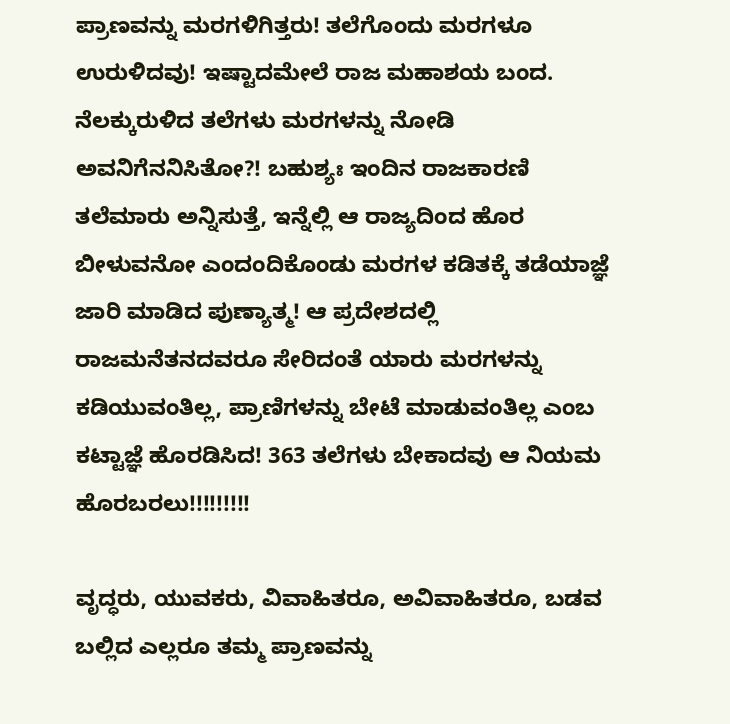ಪ್ರಾಣವನ್ನು ಮರಗಳಿಗಿತ್ತರು! ತಲೆಗೊಂದು ಮರಗಳೂ ಉರುಳಿದವು! ಇಷ್ಟಾದಮೇಲೆ ರಾಜ ಮಹಾಶಯ ಬಂದ. ನೆಲಕ್ಕುರುಳಿದ ತಲೆಗಳು ಮರಗಳನ್ನು ನೋಡಿ ಅವನಿಗೆನನಿಸಿತೋ?! ಬಹುಶ್ಯಃ ಇಂದಿನ ರಾಜಕಾರಣಿ ತಲೆಮಾರು ಅನ್ನಿಸುತ್ತೆ, ಇನ್ನೆಲ್ಲಿ ಆ ರಾಜ್ಯದಿಂದ ಹೊರ ಬೀಳುವನೋ ಎಂದಂದಿಕೊಂಡು ಮರಗಳ ಕಡಿತಕ್ಕೆ ತಡೆಯಾಜ್ಞೆ ಜಾರಿ ಮಾಡಿದ ಪುಣ್ಯಾತ್ಮ! ಆ ಪ್ರದೇಶದಲ್ಲಿ ರಾಜಮನೆತನದವರೂ ಸೇರಿದಂತೆ ಯಾರು ಮರಗಳನ್ನು ಕಡಿಯುವಂತಿಲ್ಲ, ಪ್ರಾಣಿಗಳನ್ನು ಬೇಟೆ ಮಾಡುವಂತಿಲ್ಲ ಎಂಬ ಕಟ್ಟಾಜ್ಞೆ ಹೊರಡಿಸಿದ! 363 ತಲೆಗಳು ಬೇಕಾದವು ಆ ನಿಯಮ ಹೊರಬರಲು!!!!!!!!!

ವೃದ್ಧರು, ಯುವಕರು, ವಿವಾಹಿತರೂ, ಅವಿವಾಹಿತರೂ, ಬಡವ ಬಲ್ಲಿದ ಎಲ್ಲರೂ ತಮ್ಮ ಪ್ರಾಣವನ್ನು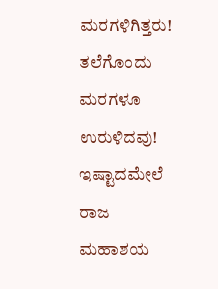ಮರಗಳಿಗಿತ್ತರು! ತಲೆಗೊಂದು ಮರಗಳೂ ಉರುಳಿದವು! ಇಷ್ಟಾದಮೇಲೆ ರಾಜ ಮಹಾಶಯ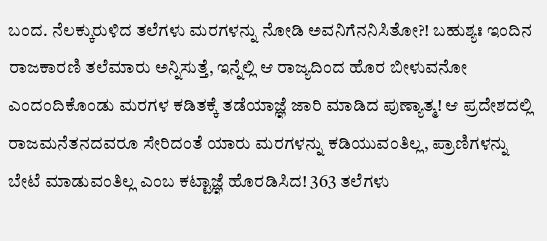ಬಂದ. ನೆಲಕ್ಕುರುಳಿದ ತಲೆಗಳು ಮರಗಳನ್ನು ನೋಡಿ ಅವನಿಗೆನನಿಸಿತೋ?! ಬಹುಶ್ಯಃ ಇಂದಿನ ರಾಜಕಾರಣಿ ತಲೆಮಾರು ಅನ್ನಿಸುತ್ತೆ, ಇನ್ನೆಲ್ಲಿ ಆ ರಾಜ್ಯದಿಂದ ಹೊರ ಬೀಳುವನೋ ಎಂದಂದಿಕೊಂಡು ಮರಗಳ ಕಡಿತಕ್ಕೆ ತಡೆಯಾಜ್ಞೆ ಜಾರಿ ಮಾಡಿದ ಪುಣ್ಯಾತ್ಮ! ಆ ಪ್ರದೇಶದಲ್ಲಿ ರಾಜಮನೆತನದವರೂ ಸೇರಿದಂತೆ ಯಾರು ಮರಗಳನ್ನು ಕಡಿಯುವಂತಿಲ್ಲ, ಪ್ರಾಣಿಗಳನ್ನು ಬೇಟೆ ಮಾಡುವಂತಿಲ್ಲ ಎಂಬ ಕಟ್ಟಾಜ್ಞೆ ಹೊರಡಿಸಿದ! 363 ತಲೆಗಳು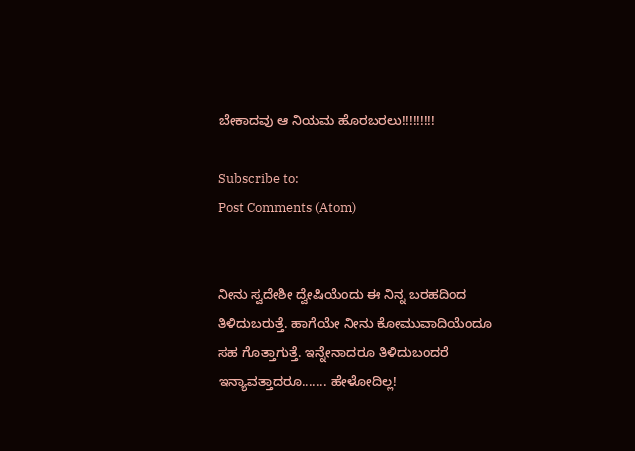ಬೇಕಾದವು ಆ ನಿಯಮ ಹೊರಬರಲು!!!!!!!!!

Subscribe to:
Post Comments (Atom)


ನೀನು ಸ್ವದೇಶೀ ದ್ವೇಷಿಯೆಂದು ಈ ನಿನ್ನ ಬರಹದಿಂದ ತಿಳಿದುಬರುತ್ತೆ. ಹಾಗೆಯೇ ನೀನು ಕೋಮುವಾದಿಯೆಂದೂ ಸಹ ಗೊತ್ತಾಗುತ್ತೆ. ಇನ್ನೇನಾದರೂ ತಿಳಿದುಬಂದರೆ ಇನ್ಯಾವತ್ತಾದರೂ....... ಹೇಳೋದಿಲ್ಲ!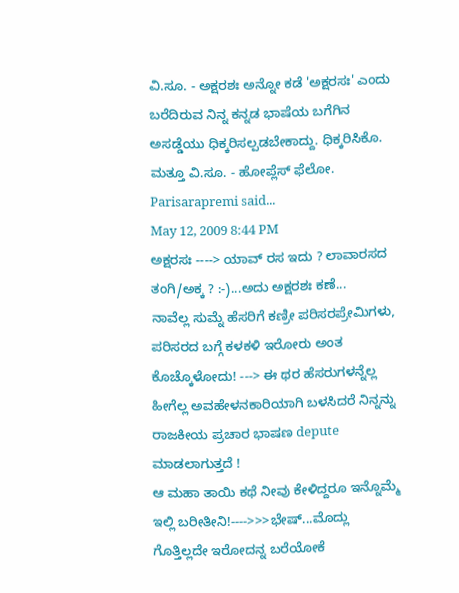ವಿ.ಸೂ. - ಅಕ್ಷರಶಃ ಅನ್ನೋ ಕಡೆ 'ಅಕ್ಷರಸಃ' ಎಂದು ಬರೆದಿರುವ ನಿನ್ನ ಕನ್ನಡ ಭಾಷೆಯ ಬಗೆಗಿನ ಅಸಡ್ಡೆಯು ಧಿಕ್ಕರಿಸಲ್ಪಡಬೇಕಾದ್ದು. ಧಿಕ್ಕರಿಸಿಕೊ.
ಮತ್ತೂ ವಿ.ಸೂ. - ಹೋಪ್ಲೆಸ್ ಫೆಲೋ.
Parisarapremi said...
May 12, 2009 8:44 PM
ಅಕ್ಷರಸಃ ----> ಯಾವ್ ರಸ ಇದು ? ಲಾವಾರಸದ ತಂಗಿ/ಅಕ್ಕ ? :-)...ಅದು ಅಕ್ಷರಶಃ ಕಣೆ...
ನಾವೆಲ್ಲ ಸುಮ್ನೆ ಹೆಸರಿಗೆ ಕಣ್ರೀ ಪರಿಸರಪ್ರೇಮಿಗಳು, ಪರಿಸರದ ಬಗ್ಗೆ ಕಳಕಳಿ ಇರೋರು ಅಂತ ಕೊಚ್ಕೊಳೋದು! ---> ಈ ಥರ ಹೆಸರುಗಳನ್ನೆಲ್ಲ ಹೀಗೆಲ್ಲ ಅವಹೇಳನಕಾರಿಯಾಗಿ ಬಳಸಿದರೆ ನಿನ್ನನ್ನು ರಾಜಕೀಯ ಪ್ರಚಾರ ಭಾಷಣ depute ಮಾಡಲಾಗುತ್ತದೆ !
ಆ ಮಹಾ ತಾಯಿ ಕಥೆ ನೀವು ಕೇಳಿದ್ದರೂ ಇನ್ನೊಮ್ಮೆ ಇಲ್ಲಿ ಬರೀತೀನಿ!---->>>ಭೇಷ್...ಮೊದ್ಲು ಗೊತ್ತಿಲ್ಲದೇ ಇರೋದನ್ನ ಬರೆಯೋಕೆ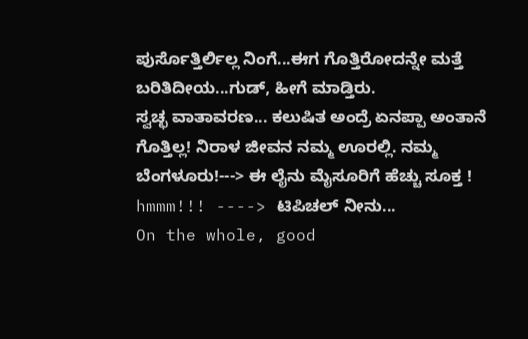ಪುರ್ಸೊತ್ತಿರ್ಲಿಲ್ಲ ನಿಂಗೆ...ಈಗ ಗೊತ್ತಿರೋದನ್ನೇ ಮತ್ತೆ ಬರಿತಿದೀಯ...ಗುಡ್, ಹೀಗೆ ಮಾಡ್ತಿರು.
ಸ್ವಚ್ಛ ವಾತಾವರಣ... ಕಲುಷಿತ ಅಂದ್ರೆ ಏನಪ್ಪಾ ಅಂತಾನೆ ಗೊತ್ತಿಲ್ಲ! ನಿರಾಳ ಜೀವನ ನಮ್ಮ ಊರಲ್ಲಿ. ನಮ್ಮ ಬೆಂಗಳೂರು!---> ಈ ಲೈನು ಮೈಸೂರಿಗೆ ಹೆಚ್ಚು ಸೂಕ್ತ !
hmmm!!! ----> ಟಿಪಿಚಲ್ ನೀನು...
On the whole, good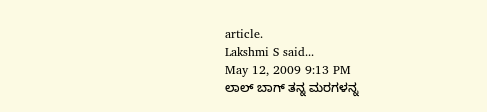article.
Lakshmi S said...
May 12, 2009 9:13 PM
ಲಾಲ್ ಬಾಗ್ ತನ್ನ ಮರಗಳನ್ನ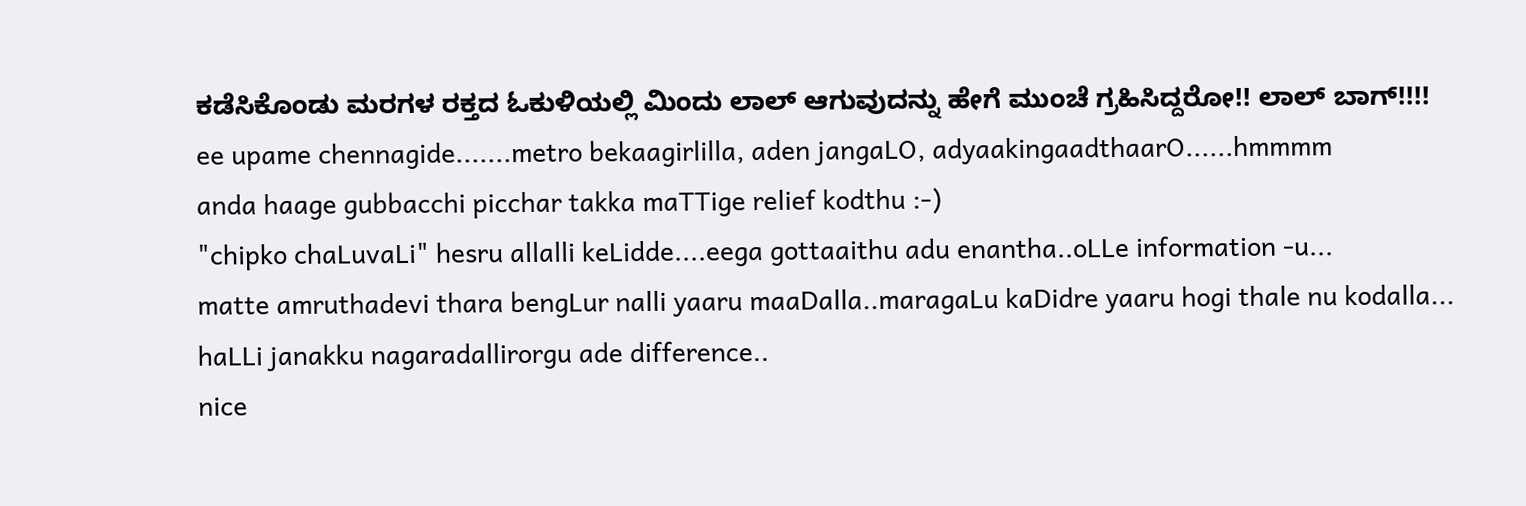ಕಡೆಸಿಕೊಂಡು ಮರಗಳ ರಕ್ತದ ಓಕುಳಿಯಲ್ಲಿ ಮಿಂದು ಲಾಲ್ ಆಗುವುದನ್ನು ಹೇಗೆ ಮುಂಚೆ ಗ್ರಹಿಸಿದ್ದರೋ!! ಲಾಲ್ ಬಾಗ್!!!!
ee upame chennagide.......metro bekaagirlilla, aden jangaLO, adyaakingaadthaarO......hmmmm
anda haage gubbacchi picchar takka maTTige relief kodthu :-)
"chipko chaLuvaLi" hesru allalli keLidde....eega gottaaithu adu enantha..oLLe information -u...
matte amruthadevi thara bengLur nalli yaaru maaDalla..maragaLu kaDidre yaaru hogi thale nu kodalla... haLLi janakku nagaradallirorgu ade difference..
nice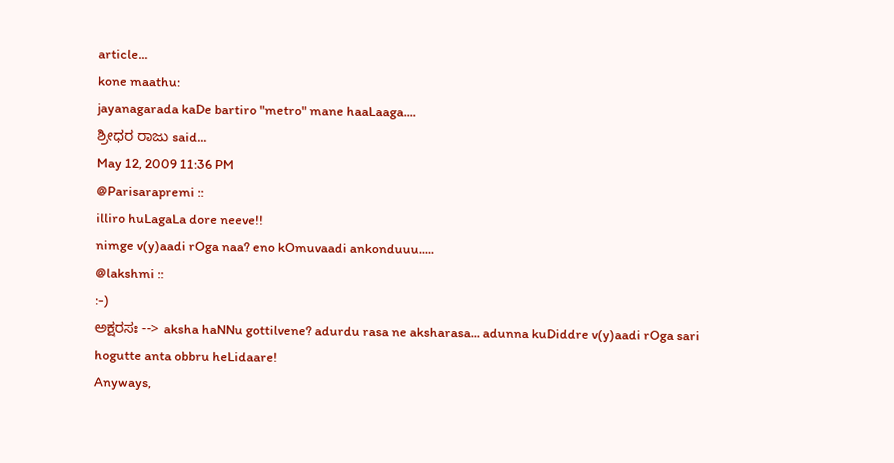article...
kone maathu:
jayanagarada kaDe bartiro "metro" mane haaLaaga....
ಶ್ರೀಧರ ರಾಜು said...
May 12, 2009 11:36 PM
@Parisarapremi ::
illiro huLagaLa dore neeve!!
nimge v(y)aadi rOga naa? eno kOmuvaadi ankonduuu.....
@lakshmi ::
:-)
ಅಕ್ಷರಸಃ --> aksha haNNu gottilvene? adurdu rasa ne aksharasa... adunna kuDiddre v(y)aadi rOga sari hogutte anta obbru heLidaare!
Anyways,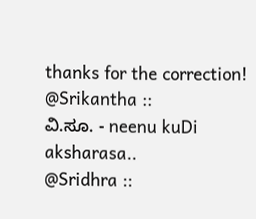thanks for the correction!
@Srikantha ::
ವಿ.ಸೂ. - neenu kuDi aksharasa..
@Sridhra ::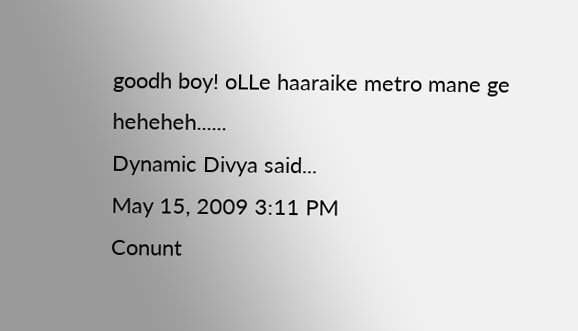goodh boy! oLLe haaraike metro mane ge heheheh......
Dynamic Divya said...
May 15, 2009 3:11 PM
Conunt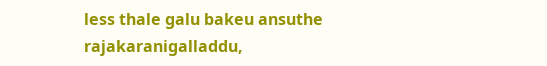less thale galu bakeu ansuthe rajakaranigalladdu,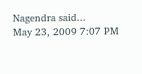Nagendra said...
May 23, 2009 7:07 PM